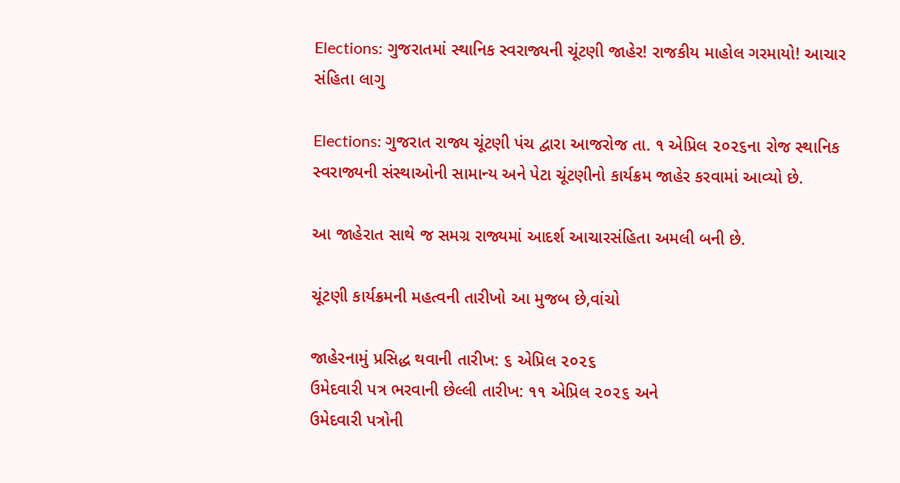Elections: ગુજરાતમાં સ્થાનિક સ્વરાજ્યની ચૂંટણી જાહેર! રાજકીય માહોલ ગરમાયો! આચાર સંહિતા લાગુ

Elections: ગુજરાત રાજ્ય ચૂંટણી પંચ દ્વારા આજરોજ તા. ૧ એપ્રિલ ૨૦૨૬ના રોજ સ્થાનિક સ્વરાજ્યની સંસ્થાઓની સામાન્ય અને પેટા ચૂંટણીનો કાર્યક્રમ જાહેર કરવામાં આવ્યો છે.

આ જાહેરાત સાથે જ સમગ્ર રાજ્યમાં આદર્શ આચારસંહિતા અમલી બની છે.

ચૂંટણી કાર્યક્રમની મહત્વની તારીખો આ મુજબ છે,વાંચો

જાહેરનામું પ્રસિદ્ધ થવાની તારીખ: ૬ એપ્રિલ ૨૦૨૬
ઉમેદવારી પત્ર ભરવાની છેલ્લી તારીખ: ૧૧ એપ્રિલ ૨૦૨૬ અને
ઉમેદવારી પત્રોની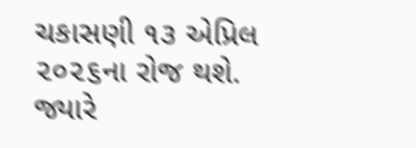ચકાસણી ૧૩ એપ્રિલ ૨૦૨૬ના રોજ થશે.
જ્યારે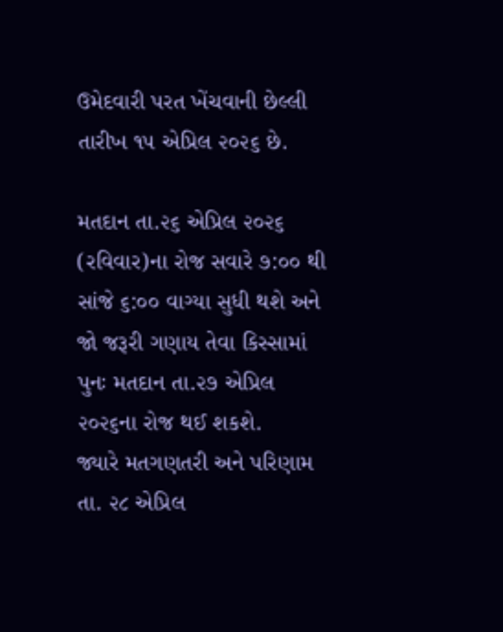ઉમેદવારી પરત ખેંચવાની છેલ્લી તારીખ ૧૫ એપ્રિલ ૨૦૨૬ છે.

મતદાન તા.૨૬ એપ્રિલ ૨૦૨૬ (રવિવાર)ના રોજ સવારે ૭:૦૦ થી સાંજે ૬:૦૦ વાગ્યા સુધી થશે અને જો જરૂરી ગણાય તેવા કિસ્સામાં પુનઃ મતદાન તા.૨૭ એપ્રિલ ૨૦૨૬ના રોજ થઈ શકશે.
જ્યારે મતગણતરી અને પરિણામ તા. ૨૮ એપ્રિલ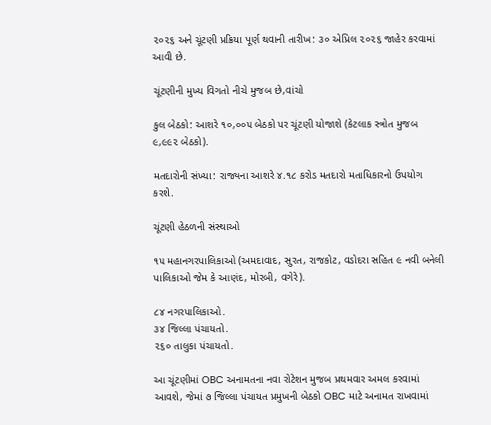૨૦૨૬ અને ચૂંટણી પ્રક્રિયા પૂર્ણ થવાની તારીખ: ૩૦ એપ્રિલ ૨૦૨૬ જાહેર કરવામાં આવી છે.

ચૂંટણીની મુખ્ય વિગતો નીચે મુજબ છે,વાંચો

કુલ બેઠકો: આશરે ૧૦,૦૦૫ બેઠકો પર ચૂંટણી યોજાશે (કેટલાક સ્ત્રોત મુજબ ૯,૯૯૨ બેઠકો).

મતદારોની સંખ્યા: રાજ્યના આશરે ૪.૧૮ કરોડ મતદારો મતાધિકારનો ઉપયોગ કરશે.

ચૂંટણી હેઠળની સંસ્થાઓ

૧૫ મહાનગરપાલિકાઓ (અમદાવાદ, સુરત, રાજકોટ, વડોદરા સહિત ૯ નવી બનેલી પાલિકાઓ જેમ કે આણંદ, મોરબી, વગેરે).

૮૪ નગરપાલિકાઓ.
૩૪ જિલ્લા પંચાયતો.
૨૬૦ તાલુકા પંચાયતો.

આ ચૂંટણીમાં OBC અનામતના નવા રોટેશન મુજબ પ્રથમવાર અમલ કરવામાં આવશે, જેમાં ૭ જિલ્લા પંચાયત પ્રમુખની બેઠકો OBC માટે અનામત રાખવામાં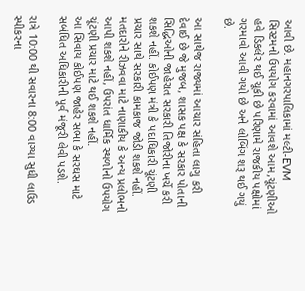આવી છે. મહાનગરપાલિકામાં મલ્ટી-EVM સિસ્ટમનો ઉપયોગ કરવામાં આવશે આમ,ચૂંટણીઓ હવે ડિકલેર થઈ ચૂકી છે પરિણામે રાજકીય પક્ષોમાં ગરમાવો આવી ગયો છે અને લોબિંગ શરૂ થઈ ગયું છે.

આ સાથેજ રાજ્યમાં આચાર સંહિતા લાગુ કરી દેવાઈ છે જે મુજબ, શાસક પક્ષ કે સરકાર પોતાની સિદ્ધિઓની જાહેરાત સરકારી તિજોરીના ખર્ચે કરી શકશે નહીં. કોઈપણ મંત્રી કે પદાધિકારી ચૂંટણી પ્રચાર સાથે સરકારી કામકાજ જોડી શકશે નહીં. મતદારોને રીઝવવા માટે નાણાકીય કે અન્ય પ્રલોભનો આપી શકશે નહીં, ઉપરાંત ધાર્મિક સ્થળોનો ઉપયોગ ચૂંટણી પ્રચાર માટે થઈ શકશે નહીં.
આ સિવાય કોઈપણ જાહેર સભા કે સરઘસ માટે સબંધિત અધિકારીની પૂર્વ મંજૂરી લેવી પડશે.

રાત્રે 10:00 થી સવારના 8:00 વાગ્યા સુધી લાઉડ સ્પીકરના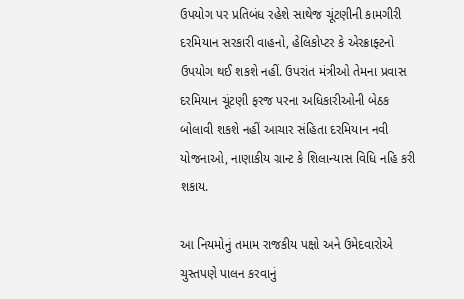ઉપયોગ પર પ્રતિબંધ રહેશે સાથેજ ચૂંટણીની કામગીરી દરમિયાન સરકારી વાહનો, હેલિકોપ્ટર કે એરક્રાફ્ટનો ઉપયોગ થઈ શકશે નહીં. ઉપરાંત મંત્રીઓ તેમના પ્રવાસ દરમિયાન ચૂંટણી ફરજ પરના અધિકારીઓની બેઠક બોલાવી શકશે નહીં આચાર સંહિતા દરમિયાન નવી યોજનાઓ, નાણાકીય ગ્રાન્ટ કે શિલાન્યાસ વિધિ નહિ કરી શકાય.

આ નિયમોનું તમામ રાજકીય પક્ષો અને ઉમેદવારોએ ચુસ્તપણે પાલન કરવાનું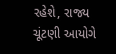રહેશે, રાજ્ય ચૂંટણી આયોગે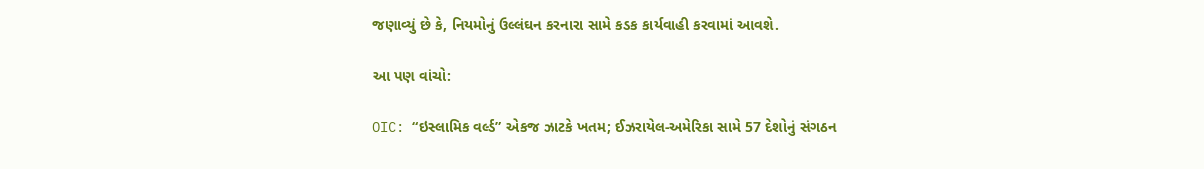જણાવ્યું છે કે, નિયમોનું ઉલ્લંઘન કરનારા સામે કડક કાર્યવાહી કરવામાં આવશે.

આ પણ વાંચો:

OIC: “ઇસ્લામિક વર્લ્ડ” એકજ ઝાટકે ખતમ; ઈઝરાયેલ-અમેરિકા સામે 57 દેશોનું સંગઠન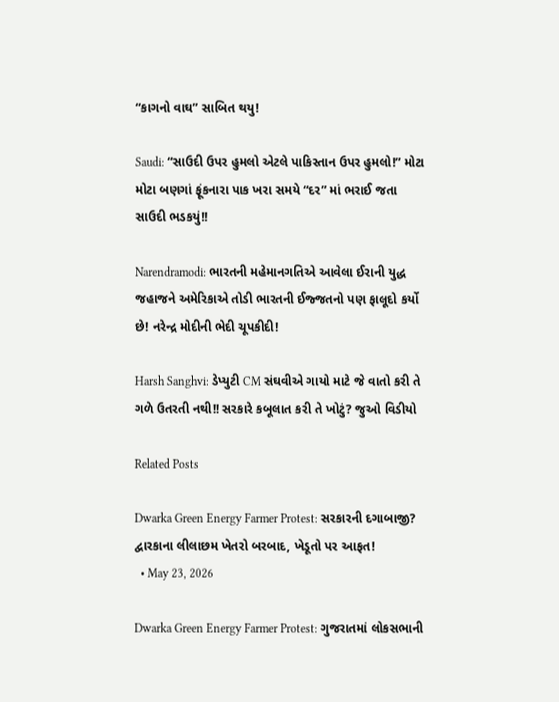“કાગનો વાઘ” સાબિત થયુ!

Saudi: “સાઉદી ઉપર હુમલો એટલે પાકિસ્તાન ઉપર હુમલો!” મોટા મોટા બણગાં ફૂંકનારા પાક ખરા સમયે “દર” માં ભરાઈ જતા સાઉદી ભડકયું!!

Narendramodi: ભારતની મહેમાનગતિએ આવેલા ઈરાની યુદ્ધ જહાજને અમેરિકાએ તોડી ભારતની ઈજ્જતનો પણ ફાલૂદો કર્યો છે! નરેન્દ્ર મોદીની ભેદી ચૂપકીદી!

Harsh Sanghvi: ડેપ્યુટી CM સંઘવીએ ગાયો માટે જે વાતો કરી તે ગળે ઉતરતી નથી!! સરકારે કબૂલાત કરી તે ખોટું? જુઓ વિડીયો

Related Posts

Dwarka Green Energy Farmer Protest: સરકારની દગાબાજી? દ્વારકાના લીલાછમ ખેતરો બરબાદ, ખેડૂતો પર આફત!
  • May 23, 2026

Dwarka Green Energy Farmer Protest: ગુજરાતમાં લોકસભાની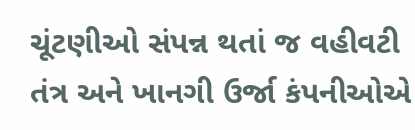ચૂંટણીઓ સંપન્ન થતાં જ વહીવટી તંત્ર અને ખાનગી ઉર્જા કંપનીઓએ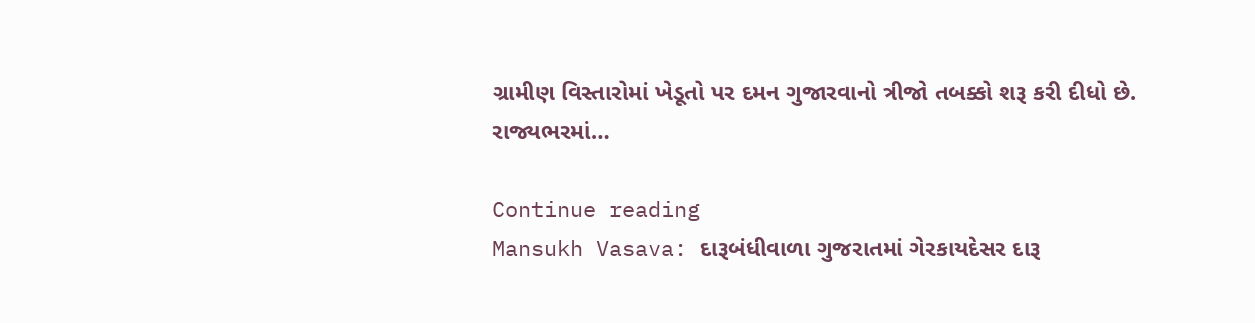ગ્રામીણ વિસ્તારોમાં ખેડૂતો પર દમન ગુજારવાનો ત્રીજો તબક્કો શરૂ કરી દીધો છે. રાજ્યભરમાં…

Continue reading
Mansukh Vasava: દારૂબંધીવાળા ગુજરાતમાં ગેરકાયદેસર દારૂ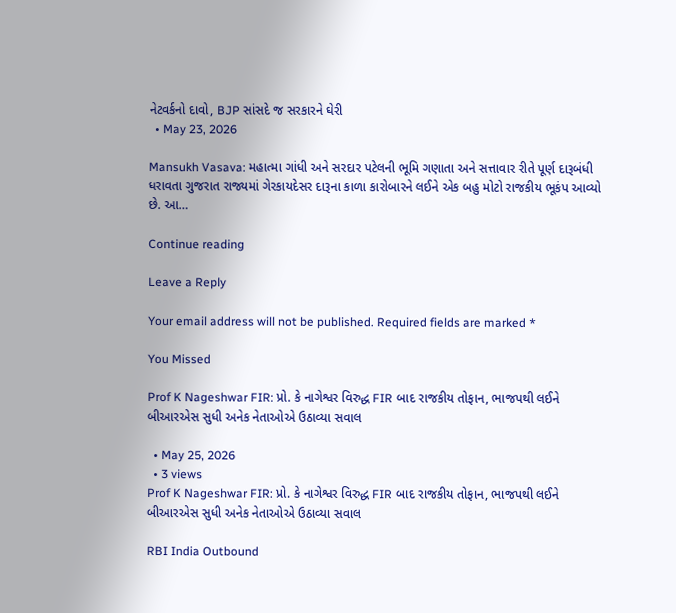નેટવર્કનો દાવો, BJP સાંસદે જ સરકારને ઘેરી
  • May 23, 2026

Mansukh Vasava: મહાત્મા ગાંધી અને સરદાર પટેલની ભૂમિ ગણાતા અને સત્તાવાર રીતે પૂર્ણ દારૂબંધી ધરાવતા ગુજરાત રાજ્યમાં ગેરકાયદેસર દારૂના કાળા કારોબારને લઈને એક બહુ મોટો રાજકીય ભૂકંપ આવ્યો છે. આ…

Continue reading

Leave a Reply

Your email address will not be published. Required fields are marked *

You Missed

Prof K Nageshwar FIR: પ્રો. કે નાગેશ્વર વિરુદ્ધ FIR બાદ રાજકીય તોફાન, ભાજપથી લઈને બીઆરએસ સુધી અનેક નેતાઓએ ઉઠાવ્યા સવાલ

  • May 25, 2026
  • 3 views
Prof K Nageshwar FIR: પ્રો. કે નાગેશ્વર વિરુદ્ધ FIR બાદ રાજકીય તોફાન, ભાજપથી લઈને બીઆરએસ સુધી અનેક નેતાઓએ ઉઠાવ્યા સવાલ

RBI India Outbound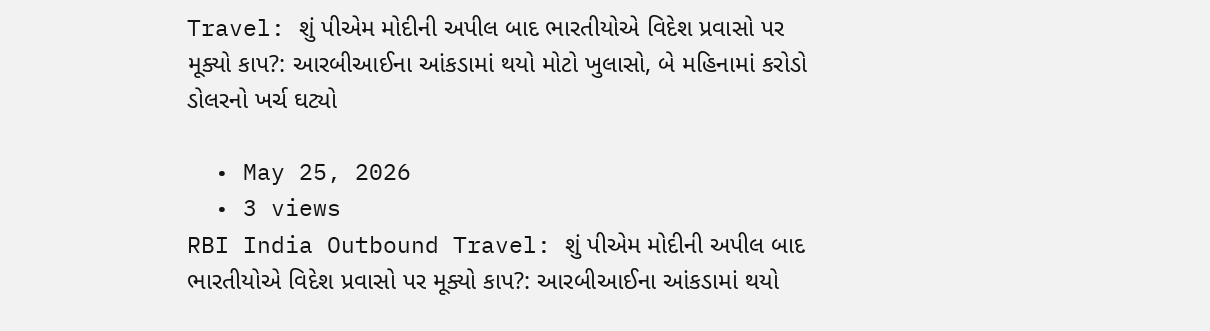Travel: શું પીએમ મોદીની અપીલ બાદ ભારતીયોએ વિદેશ પ્રવાસો પર મૂક્યો કાપ?: આરબીઆઈના આંકડામાં થયો મોટો ખુલાસો, બે મહિનામાં કરોડો ડોલરનો ખર્ચ ઘટ્યો

  • May 25, 2026
  • 3 views
RBI India Outbound Travel: શું પીએમ મોદીની અપીલ બાદ ભારતીયોએ વિદેશ પ્રવાસો પર મૂક્યો કાપ?: આરબીઆઈના આંકડામાં થયો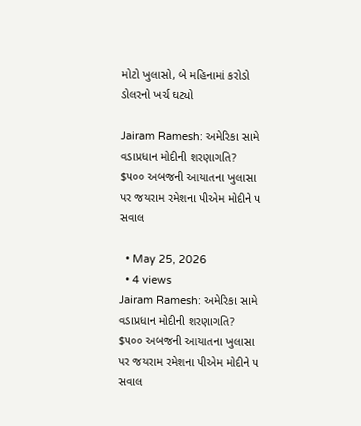મોટો ખુલાસો, બે મહિનામાં કરોડો ડોલરનો ખર્ચ ઘટ્યો

Jairam Ramesh: અમેરિકા સામે વડાપ્રધાન મોદીની શરણાગતિ? $૫૦૦ અબજની આયાતના ખુલાસા પર જયરામ રમેશના પીએમ મોદીને ૫ સવાલ

  • May 25, 2026
  • 4 views
Jairam Ramesh: અમેરિકા સામે વડાપ્રધાન મોદીની શરણાગતિ? $૫૦૦ અબજની આયાતના ખુલાસા પર જયરામ રમેશના પીએમ મોદીને ૫ સવાલ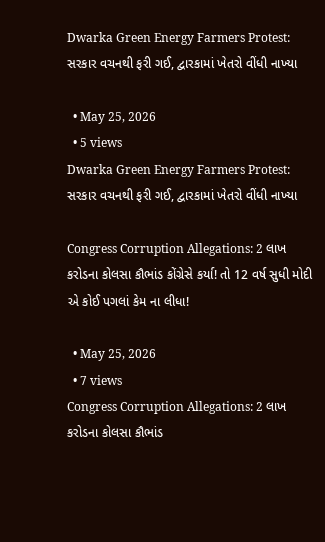Dwarka Green Energy Farmers Protest: સરકાર વચનથી ફરી ગઈ, દ્વારકામાં ખેતરો વીંધી નાખ્યા

  • May 25, 2026
  • 5 views
Dwarka Green Energy Farmers Protest: સરકાર વચનથી ફરી ગઈ, દ્વારકામાં ખેતરો વીંધી નાખ્યા

Congress Corruption Allegations: 2 લાખ કરોડના કોલસા કૌભાંડ કોંગ્રેસે કર્યા! તો 12 વર્ષ સુધી મોદી એ કોઈ પગલાં કેમ ના લીધા!

  • May 25, 2026
  • 7 views
Congress Corruption Allegations: 2 લાખ કરોડના કોલસા કૌભાંડ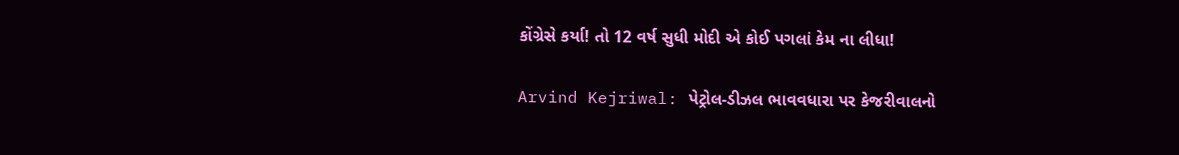કોંગ્રેસે કર્યા! તો 12 વર્ષ સુધી મોદી એ કોઈ પગલાં કેમ ના લીધા!

Arvind Kejriwal: પેટ્રોલ-ડીઝલ ભાવવધારા પર કેજરીવાલનો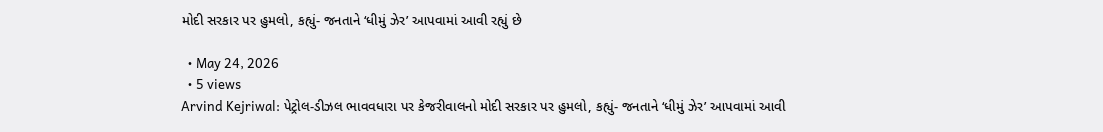મોદી સરકાર પર હુમલો, કહ્યું- જનતાને ‘ધીમું ઝેર’ આપવામાં આવી રહ્યું છે

  • May 24, 2026
  • 5 views
Arvind Kejriwal: પેટ્રોલ-ડીઝલ ભાવવધારા પર કેજરીવાલનો મોદી સરકાર પર હુમલો, કહ્યું- જનતાને ‘ધીમું ઝેર’ આપવામાં આવી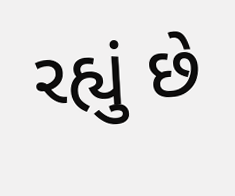રહ્યું છે